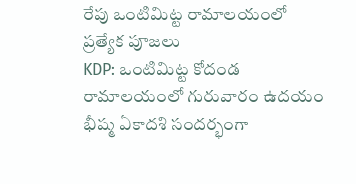రేపు ఒంటిమిట్ట రామాలయంలో ప్రత్యేక పూజలు
KDP: ఒంటిమిట్ట కోదండ రామాలయంలో గురువారం ఉదయం భీష్మ ఏకాదశి సందర్భంగా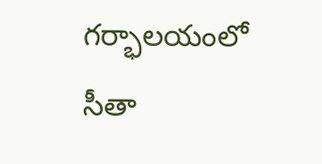గర్భాలయంలో సీతా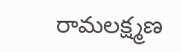రామలక్ష్మణ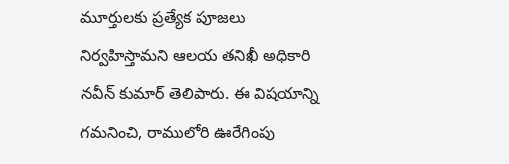మూర్తులకు ప్రత్యేక పూజలు నిర్వహిస్తామని ఆలయ తనిఖీ అధికారి నవీన్ కుమార్ తెలిపారు. ఈ విషయాన్ని గమనించి, రాములోరి ఊరేగింపు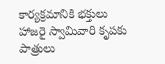కార్యక్రమానికి భక్తులు హాజరై స్వామివారి కృపకు పాత్రులు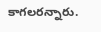కాగలరన్నారు.